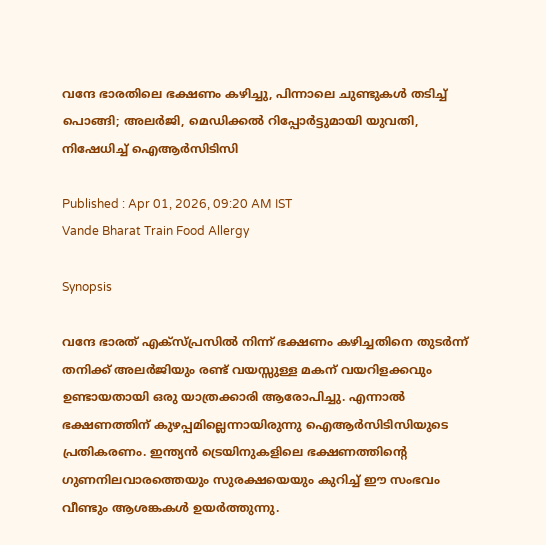വന്ദേ ഭാരതിലെ ഭക്ഷണം കഴിച്ചു, പിന്നാലെ ചുണ്ടുകൾ തടിച്ച് പൊങ്ങി; അലർജി, മെഡിക്കൽ റിപ്പോർട്ടുമായി യുവതി, നിഷേധിച്ച് ഐആർസിടിസി

Published : Apr 01, 2026, 09:20 AM IST
Vande Bharat Train Food Allergy

Synopsis

വന്ദേ ഭാരത് എക്സ്പ്രസിൽ നിന്ന് ഭക്ഷണം കഴിച്ചതിനെ തുടർന്ന് തനിക്ക് അലർജിയും രണ്ട് വയസ്സുള്ള മകന് വയറിളക്കവും ഉണ്ടായതായി ഒരു യാത്രക്കാരി ആരോപിച്ചു. എന്നാൽ ഭക്ഷണത്തിന് കുഴപ്പമില്ലെന്നായിരുന്നു ഐആർസിടിസിയുടെ പ്രതികരണം. ഇന്ത്യൻ ട്രെയിനുകളിലെ ഭക്ഷണത്തിന്റെ ഗുണനിലവാരത്തെയും സുരക്ഷയെയും കുറിച്ച് ഈ സംഭവം വീണ്ടും ആശങ്കകൾ ഉയർത്തുന്നു.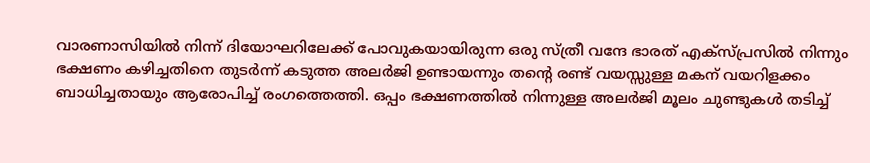വാരണാസിയിൽ നിന്ന് ദിയോഘറിലേക്ക് പോവുകയായിരുന്ന ഒരു സ്ത്രീ വന്ദേ ഭാരത് എക്സ്പ്രസിൽ നിന്നും ഭക്ഷണം കഴിച്ചതിനെ തുടർന്ന് കടുത്ത അലർജി ഉണ്ടായന്നും തന്‍റെ രണ്ട് വയസ്സുള്ള മകന് വയറിളക്കം ബാധിച്ചതായും ആരോപിച്ച് രംഗത്തെത്തി. ഒപ്പം ഭക്ഷണത്തിൽ നിന്നുള്ള അലർജി മൂലം ചുണ്ടുകൾ തടിച്ച്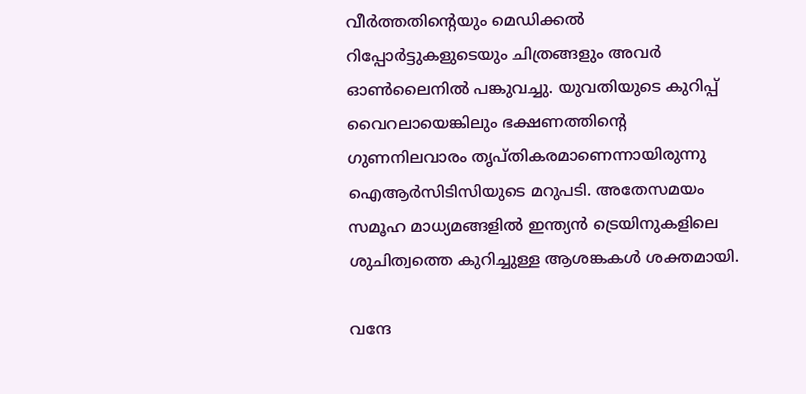വീർത്തതിന്‍റെയും മെഡിക്കൽ റിപ്പോർട്ടുകളുടെയും ചിത്രങ്ങളും അവർ ഓൺലൈനിൽ പങ്കുവച്ചു. യുവതിയുടെ കുറിപ്പ് വൈറലായെങ്കിലും ഭക്ഷണത്തിന്‍റെ ഗുണനിലവാരം തൃപ്തികരമാണെന്നായിരുന്നു ഐആർസിടിസിയുടെ മറുപടി. അതേസമയം സമൂഹ മാധ്യമങ്ങളിൽ ഇന്ത്യൻ ട്രെയിനുകളിലെ ശുചിത്വത്തെ കുറിച്ചുള്ള ആശങ്കകൾ ശക്തമായി.

വന്ദേ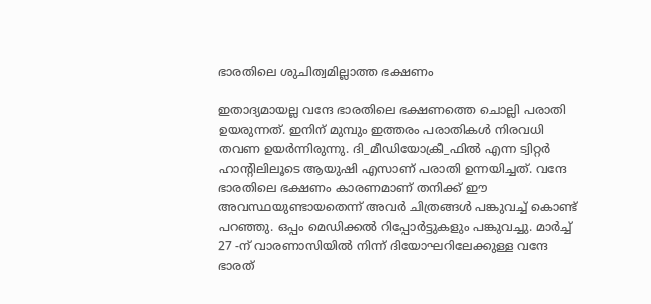ഭാരതിലെ ശുചിത്വമില്ലാത്ത ഭക്ഷണം

ഇതാദ്യമായല്ല വന്ദേ ഭാരതിലെ ഭക്ഷണത്തെ ചൊല്ലി പരാതി ഉയരുന്നത്. ഇനിന് മുമ്പും ഇത്തരം പരാതികൾ നിരവധി തവണ ഉയർന്നിരുന്നു. ദി_മീഡിയോക്രീ_ഫിൽ എന്ന ട്വിറ്റർ ഹാന്‍റിലിലൂടെ ആയുഷി എസാണ് പരാതി ഉന്നയിച്ചത്. വന്ദേ ഭാരതിലെ ഭക്ഷണം കാരണമാണ് തനിക്ക് ഈ അവസ്ഥയുണ്ടായതെന്ന് അവർ ചിത്രങ്ങൾ പങ്കുവച്ച് കൊണ്ട് പറഞ്ഞു. ഒപ്പം മെഡിക്കൽ റിപ്പോര്‍ട്ടുകളും പങ്കുവച്ചു. മാർച്ച് 27 -ന് വാരണാസിയിൽ നിന്ന് ദിയോഘറിലേക്കുള്ള വന്ദേ ഭാരത്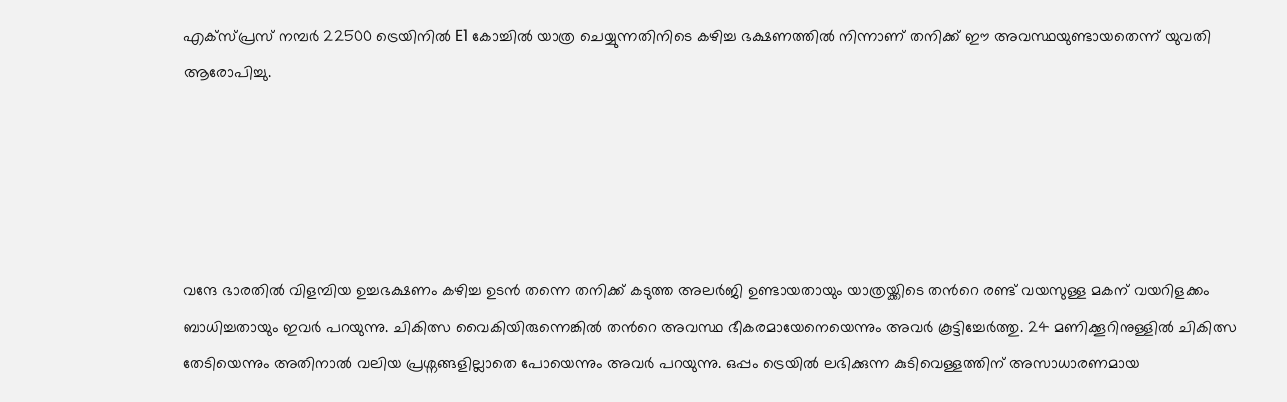എക്സ്പ്രസ് നമ്പർ 22500 ട്രെയിനിൽ E1 കോച്ചിൽ യാത്ര ചെയ്യുന്നതിനിടെ കഴിച്ച ഭക്ഷണത്തിൽ നിന്നാണ് തനിക്ക് ഈ അവസ്ഥയുണ്ടായതെന്ന് യുവതി ആരോപിച്ചു.





വന്ദേ ഭാരതിൽ വിളമ്പിയ ഉച്ചഭക്ഷണം കഴിച്ച ഉടൻ തന്നെ തനിക്ക് കടുത്ത അലർജി ഉണ്ടായതായും യാത്രയ്ക്കിടെ തന്‍റെ രണ്ട് വയസുള്ള മകന് വയറിളക്കം ബാധിച്ചതായും ഇവർ പറയുന്നു. ചികിത്സ വൈകിയിരുന്നെങ്കിൽ തന്‍റെ അവസ്ഥ ഭീകരമായേനെയെന്നും അവർ കൂട്ടിച്ചേർത്തു. 24 മണിക്കൂറിനുള്ളിൽ ചികിത്സ തേടിയെന്നും അതിനാൽ വലിയ പ്രശ്നങ്ങളില്ലാതെ പോയെന്നും അവ‍ർ പറയുന്നു. ഒപ്പം ട്രെയിൽ ലഭിക്കുന്ന കുടിവെള്ളത്തിന് അസാധാരണമായ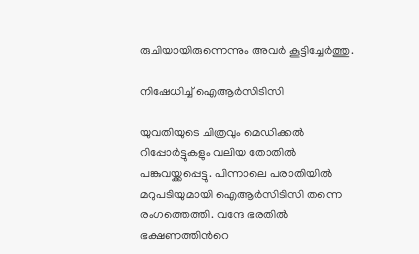രുചിയായിരുന്നെന്നും അവർ കൂട്ടിച്ചേർത്തു.

നിഷേധിച്ച് ഐആ‍ർസിടിസി

യുവതിയുടെ ചിത്രവും മെഡിക്കൽ റിപ്പോര്‍ട്ടുകളും വലിയ തോതിൽ പങ്കുവയ്ക്കപ്പെട്ടു. പിന്നാലെ പരാതിയിൽ മറുപടിയുമായി ഐആർസിടിസി തന്നെ രംഗത്തെത്തി. വന്ദേ ഭരതിൽ ഭക്ഷണത്തിന്‍റെ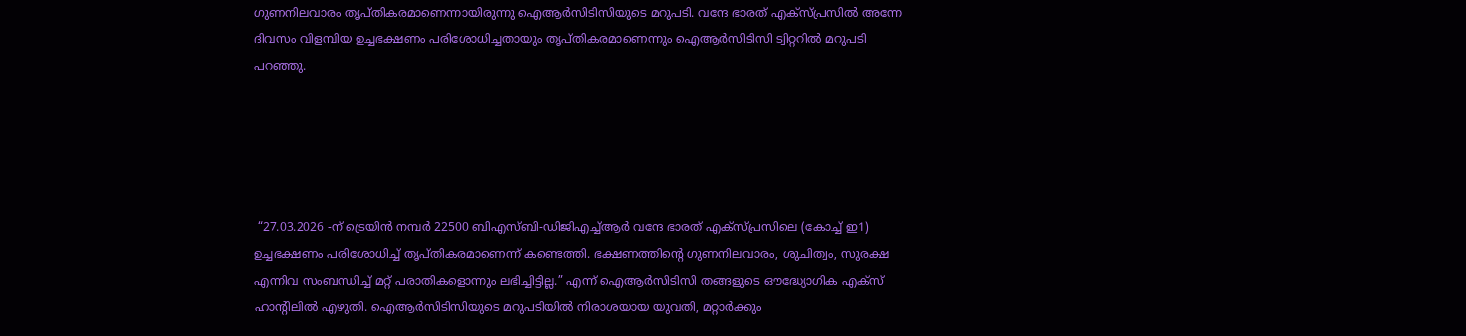ഗുണനിലവാരം തൃപ്തികരമാണെന്നായിരുന്നു ഐആർസിടിസിയുടെ മറുപടി. വന്ദേ ഭാരത് എക്സ്പ്രസിൽ അന്നേ ദിവസം വിളമ്പിയ ഉച്ചഭക്ഷണം പരിശോധിച്ചതായും തൃപ്തികരമാണെന്നും ഐആർസിടിസി ട്വിറ്ററിൽ മറുപടി പറഞ്ഞു.





 “27.03.2026 -ന് ട്രെയിൻ നമ്പർ 22500 ബിഎസ്ബി-ഡിജിഎച്ച്ആർ വന്ദേ ഭാരത് എക്സ്പ്രസിലെ (കോച്ച് ഇ1) ഉച്ചഭക്ഷണം പരിശോധിച്ച് തൃപ്തികരമാണെന്ന് കണ്ടെത്തി. ഭക്ഷണത്തിന്‍റെ ഗുണനിലവാരം, ശുചിത്വം, സുരക്ഷ എന്നിവ സംബന്ധിച്ച് മറ്റ് പരാതികളൊന്നും ലഭിച്ചിട്ടില്ല.” എന്ന് ഐആർസിടിസി തങ്ങളുടെ ഔദ്ധ്യോഗിക എക്സ് ഹാന്‍റിലിൽ എഴുതി. ഐആർസിടിസിയുടെ മറുപടിയിൽ നിരാശയായ യുവതി, മറ്റാർക്കും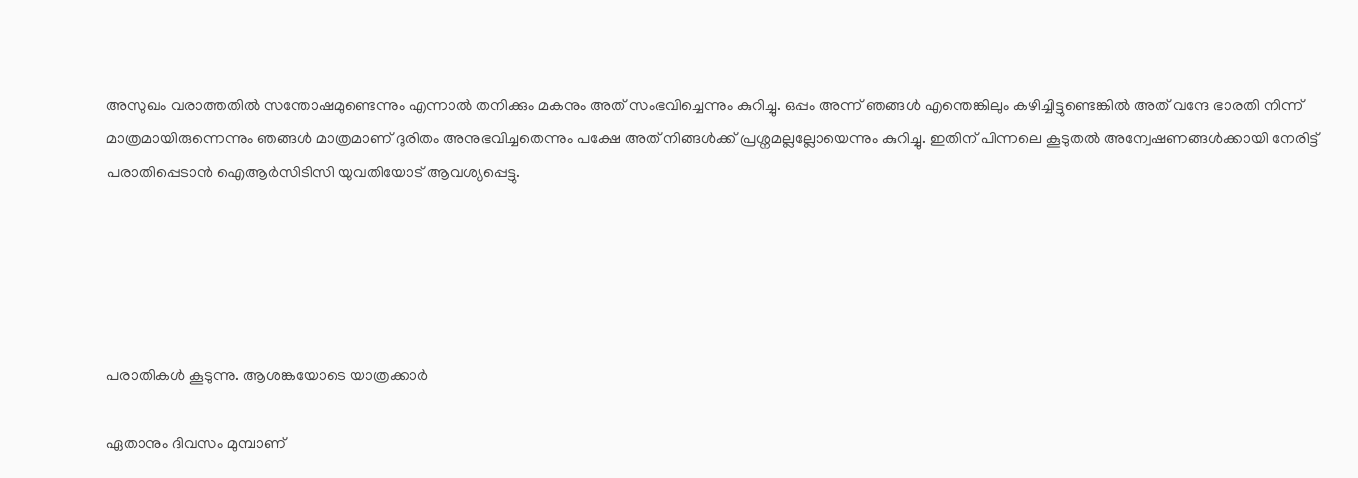അസുഖം വരാത്തതിൽ സന്തോഷമുണ്ടെന്നും എന്നാൽ തനിക്കും മകനും അത് സംഭവിച്ചെന്നും കുറിച്ചു. ഒപ്പം അന്ന് ഞങ്ങൾ എന്തെങ്കിലും കഴിച്ചിട്ടുണ്ടെങ്കിൽ അത് വന്ദേ ഭാരതി നിന്ന് മാത്രമായിരുന്നെന്നും ഞങ്ങൾ മാത്രമാണ് ദുരിതം അനുഭവിച്ചതെന്നും പക്ഷേ അത് നിങ്ങൾക്ക് പ്രശ്നമല്ലല്ലോയെന്നും കുറിച്ചു. ഇതിന് പിന്നലെ കൂടുതൽ അന്വേഷണങ്ങൾക്കായി നേരിട്ട് പരാതിപ്പെടാൻ ഐആർസിടിസി യുവതിയോട് ആവശ്യപ്പെട്ടു.





പരാതികൾ കൂടുന്നു. ആശങ്കയോടെ യാത്രക്കാർ

ഏതാനും ദിവസം മുമ്പാണ്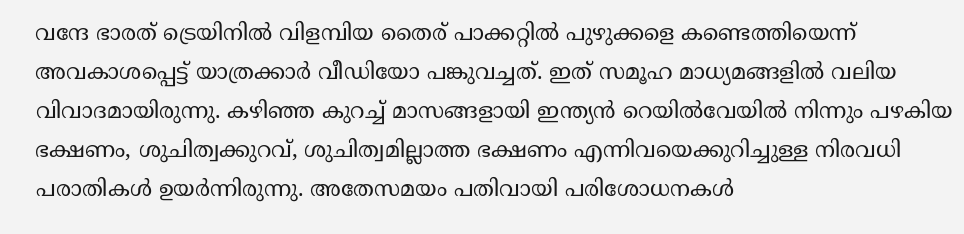വന്ദേ ഭാരത് ട്രെയിനിൽ വിളമ്പിയ തൈര് പാക്കറ്റിൽ പുഴുക്കളെ കണ്ടെത്തിയെന്ന് അവകാശപ്പെട്ട് യാത്രക്കാർ വീഡിയോ പങ്കുവച്ചത്. ഇത് സമൂഹ മാധ്യമങ്ങളിൽ വലിയ വിവാദമായിരുന്നു. കഴിഞ്ഞ കുറച്ച് മാസങ്ങളായി ഇന്ത്യൻ റെയിൽവേയിൽ നിന്നും പഴകിയ ഭക്ഷണം, ശുചിത്വക്കുറവ്, ശുചിത്വമില്ലാത്ത ഭക്ഷണം എന്നിവയെക്കുറിച്ചുള്ള നിരവധി പരാതികൾ ഉയർന്നിരുന്നു. അതേസമയം പതിവായി പരിശോധനകൾ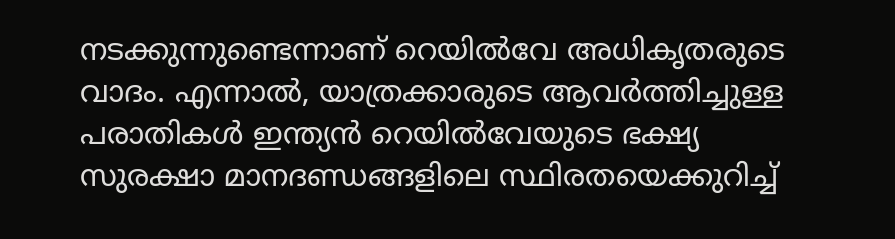നടക്കുന്നുണ്ടെന്നാണ് റെയിൽവേ അധികൃതരുടെ വാദം. എന്നാൽ, യാത്രക്കാരുടെ ആവർത്തിച്ചുള്ള പരാതികൾ ഇന്ത്യൻ റെയിൽവേയുടെ ഭക്ഷ്യ സുരക്ഷാ മാനദണ്ഡങ്ങളിലെ സ്ഥിരതയെക്കുറിച്ച്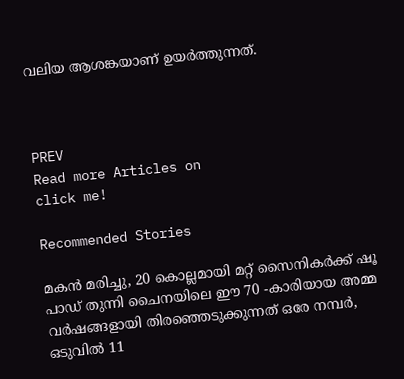വലിയ ആശങ്കയാണ് ഉയർത്തുന്നത്.



PREV
Read more Articles on
click me!

Recommended Stories

മകൻ മരിച്ചു, 20 കൊല്ലമായി മറ്റ് സൈനികർക്ക് ഷൂ പാഡ് തുന്നി ചൈനയിലെ ഈ 70 -കാരിയായ അമ്മ
വർഷങ്ങളായി തിരഞ്ഞെടുക്കുന്നത് ഒരേ നമ്പർ, ഒടുവിൽ 11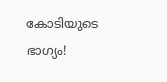കോടിയുടെ ഭാഗ്യം!